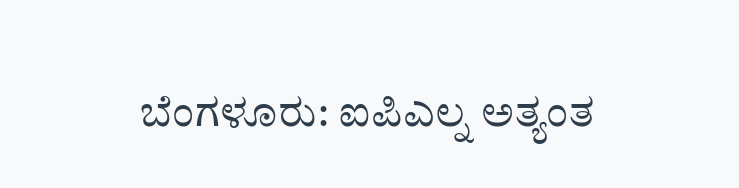ಬೆಂಗಳೂರು: ಐಪಿಎಲ್ನ ಅತ್ಯಂತ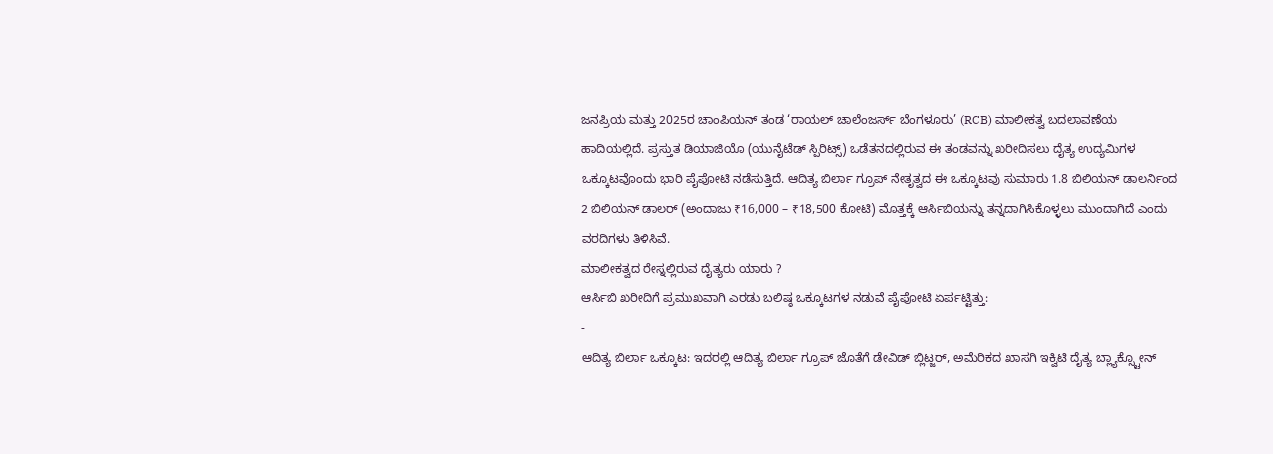ಜನಪ್ರಿಯ ಮತ್ತು 2025ರ ಚಾಂಪಿಯನ್ ತಂಡ ‘ರಾಯಲ್ ಚಾಲೆಂಜರ್ಸ್ ಬೆಂಗಳೂರು’ (RCB) ಮಾಲೀಕತ್ವ ಬದಲಾವಣೆಯ ಹಾದಿಯಲ್ಲಿದೆ. ಪ್ರಸ್ತುತ ಡಿಯಾಜಿಯೊ (ಯುನೈಟೆಡ್ ಸ್ಪಿರಿಟ್ಸ್) ಒಡೆತನದಲ್ಲಿರುವ ಈ ತಂಡವನ್ನು ಖರೀದಿಸಲು ದೈತ್ಯ ಉದ್ಯಮಿಗಳ ಒಕ್ಕೂಟವೊಂದು ಭಾರಿ ಪೈಪೋಟಿ ನಡೆಸುತ್ತಿದೆ. ಆದಿತ್ಯ ಬಿರ್ಲಾ ಗ್ರೂಪ್ ನೇತೃತ್ವದ ಈ ಒಕ್ಕೂಟವು ಸುಮಾರು 1.8 ಬಿಲಿಯನ್ ಡಾಲರ್ನಿಂದ 2 ಬಿಲಿಯನ್ ಡಾಲರ್ (ಅಂದಾಜು ₹16,000 – ₹18,500 ಕೋಟಿ) ಮೊತ್ತಕ್ಕೆ ಆರ್ಸಿಬಿಯನ್ನು ತನ್ನದಾಗಿಸಿಕೊಳ್ಳಲು ಮುಂದಾಗಿದೆ ಎಂದು ವರದಿಗಳು ತಿಳಿಸಿವೆ.
ಮಾಲೀಕತ್ವದ ರೇಸ್ನಲ್ಲಿರುವ ದೈತ್ಯರು ಯಾರು ?
ಆರ್ಸಿಬಿ ಖರೀದಿಗೆ ಪ್ರಮುಖವಾಗಿ ಎರಡು ಬಲಿಷ್ಠ ಒಕ್ಕೂಟಗಳ ನಡುವೆ ಪೈಪೋಟಿ ಏರ್ಪಟ್ಟಿತ್ತು:
-
ಆದಿತ್ಯ ಬಿರ್ಲಾ ಒಕ್ಕೂಟ: ಇದರಲ್ಲಿ ಆದಿತ್ಯ ಬಿರ್ಲಾ ಗ್ರೂಪ್ ಜೊತೆಗೆ ಡೇವಿಡ್ ಬ್ಲಿಟ್ಜರ್, ಅಮೆರಿಕದ ಖಾಸಗಿ ಇಕ್ವಿಟಿ ದೈತ್ಯ ಬ್ಲ್ಯಾಕ್ಸ್ಟೋನ್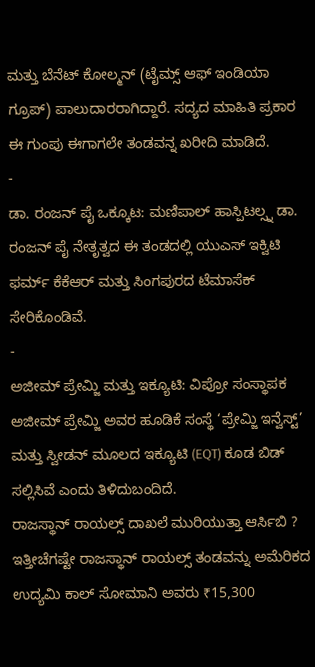ಮತ್ತು ಬೆನೆಟ್ ಕೋಲ್ಮನ್ (ಟೈಮ್ಸ್ ಆಫ್ ಇಂಡಿಯಾ ಗ್ರೂಪ್) ಪಾಲುದಾರರಾಗಿದ್ದಾರೆ. ಸದ್ಯದ ಮಾಹಿತಿ ಪ್ರಕಾರ ಈ ಗುಂಪು ಈಗಾಗಲೇ ತಂಡವನ್ನ ಖರೀದಿ ಮಾಡಿದೆ.
-
ಡಾ. ರಂಜನ್ ಪೈ ಒಕ್ಕೂಟ: ಮಣಿಪಾಲ್ ಹಾಸ್ಪಿಟಲ್ಸ್ನ ಡಾ. ರಂಜನ್ ಪೈ ನೇತೃತ್ವದ ಈ ತಂಡದಲ್ಲಿ ಯುಎಸ್ ಇಕ್ವಿಟಿ ಫರ್ಮ್ ಕೆಕೆಆರ್ ಮತ್ತು ಸಿಂಗಪುರದ ಟೆಮಾಸೆಕ್ ಸೇರಿಕೊಂಡಿವೆ.
-
ಅಜೀಮ್ ಪ್ರೇಮ್ಜಿ ಮತ್ತು ಇಕ್ಯೂಟಿ: ವಿಪ್ರೋ ಸಂಸ್ಥಾಪಕ ಅಜೀಮ್ ಪ್ರೇಮ್ಜಿ ಅವರ ಹೂಡಿಕೆ ಸಂಸ್ಥೆ ‘ಪ್ರೇಮ್ಜಿ ಇನ್ವೆಸ್ಟ್’ ಮತ್ತು ಸ್ವೀಡನ್ ಮೂಲದ ಇಕ್ಯೂಟಿ (EQT) ಕೂಡ ಬಿಡ್ ಸಲ್ಲಿಸಿವೆ ಎಂದು ತಿಳಿದುಬಂದಿದೆ.
ರಾಜಸ್ಥಾನ್ ರಾಯಲ್ಸ್ ದಾಖಲೆ ಮುರಿಯುತ್ತಾ ಆರ್ಸಿಬಿ ?
ಇತ್ತೀಚೆಗಷ್ಟೇ ರಾಜಸ್ಥಾನ್ ರಾಯಲ್ಸ್ ತಂಡವನ್ನು ಅಮೆರಿಕದ ಉದ್ಯಮಿ ಕಾಲ್ ಸೋಮಾನಿ ಅವರು ₹15,300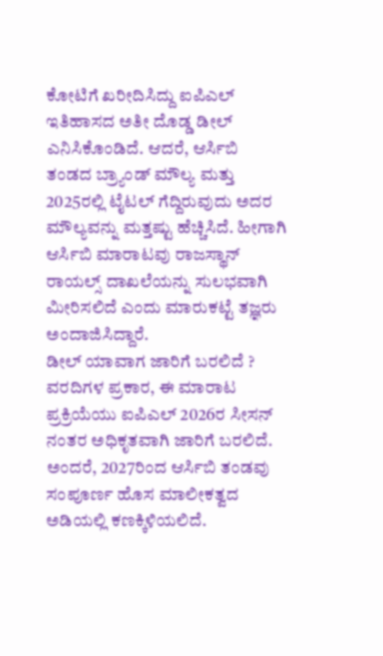ಕೋಟಿಗೆ ಖರೀದಿಸಿದ್ದು ಐಪಿಎಲ್ ಇತಿಹಾಸದ ಅತೀ ದೊಡ್ಡ ಡೀಲ್ ಎನಿಸಿಕೊಂಡಿದೆ. ಆದರೆ, ಆರ್ಸಿಬಿ ತಂಡದ ಬ್ರ್ಯಾಂಡ್ ಮೌಲ್ಯ ಮತ್ತು 2025ರಲ್ಲಿ ಟೈಟಲ್ ಗೆದ್ದಿರುವುದು ಅದರ ಮೌಲ್ಯವನ್ನು ಮತ್ತಷ್ಟು ಹೆಚ್ಚಿಸಿದೆ. ಹೀಗಾಗಿ ಆರ್ಸಿಬಿ ಮಾರಾಟವು ರಾಜಸ್ಥಾನ್ ರಾಯಲ್ಸ್ ದಾಖಲೆಯನ್ನು ಸುಲಭವಾಗಿ ಮೀರಿಸಲಿದೆ ಎಂದು ಮಾರುಕಟ್ಟೆ ತಜ್ಞರು ಅಂದಾಜಿಸಿದ್ದಾರೆ.
ಡೀಲ್ ಯಾವಾಗ ಜಾರಿಗೆ ಬರಲಿದೆ ?
ವರದಿಗಳ ಪ್ರಕಾರ, ಈ ಮಾರಾಟ ಪ್ರಕ್ರಿಯೆಯು ಐಪಿಎಲ್ 2026ರ ಸೀಸನ್ ನಂತರ ಅಧಿಕೃತವಾಗಿ ಜಾರಿಗೆ ಬರಲಿದೆ. ಅಂದರೆ, 2027ರಿಂದ ಆರ್ಸಿಬಿ ತಂಡವು ಸಂಪೂರ್ಣ ಹೊಸ ಮಾಲೀಕತ್ವದ ಅಡಿಯಲ್ಲಿ ಕಣಕ್ಕಿಳಿಯಲಿದೆ.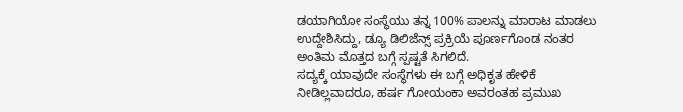ಡಯಾಗಿಯೋ ಸಂಸ್ಥೆಯು ತನ್ನ 100% ಪಾಲನ್ನು ಮಾರಾಟ ಮಾಡಲು ಉದ್ದೇಶಿಸಿದ್ದು, ಡ್ಯೂ ಡಿಲಿಜೆನ್ಸ್ ಪ್ರಕ್ರಿಯೆ ಪೂರ್ಣಗೊಂಡ ನಂತರ ಅಂತಿಮ ಮೊತ್ತದ ಬಗ್ಗೆ ಸ್ಪಷ್ಟತೆ ಸಿಗಲಿದೆ.
ಸದ್ಯಕ್ಕೆ ಯಾವುದೇ ಸಂಸ್ಥೆಗಳು ಈ ಬಗ್ಗೆ ಅಧಿಕೃತ ಹೇಳಿಕೆ ನೀಡಿಲ್ಲವಾದರೂ, ಹರ್ಷ ಗೋಯಂಕಾ ಅವರಂತಹ ಪ್ರಮುಖ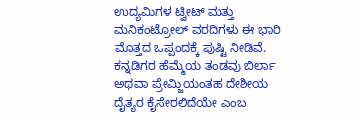ಉದ್ಯಮಿಗಳ ಟ್ವೀಟ್ ಮತ್ತು ಮನಿಕಂಟ್ರೋಲ್ ವರದಿಗಳು ಈ ಭಾರಿ ಮೊತ್ತದ ಒಪ್ಪಂದಕ್ಕೆ ಪುಷ್ಟಿ ನೀಡಿವೆ. ಕನ್ನಡಿಗರ ಹೆಮ್ಮೆಯ ತಂಡವು ಬಿರ್ಲಾ ಅಥವಾ ಪ್ರೇಮ್ಜಿಯಂತಹ ದೇಶೀಯ ದೈತ್ಯರ ಕೈಸೇರಲಿದೆಯೇ ಎಂಬ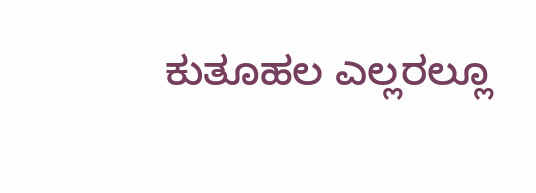ಕುತೂಹಲ ಎಲ್ಲರಲ್ಲೂ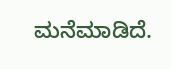ಮನೆಮಾಡಿದೆ.